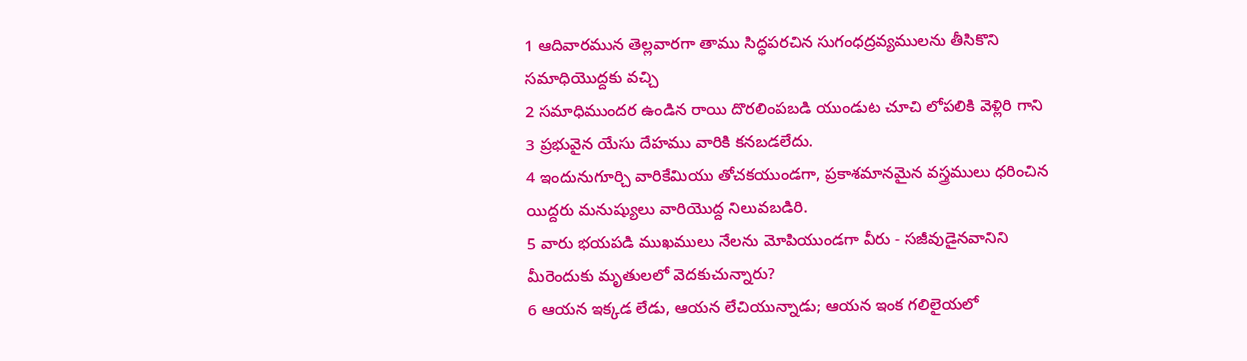1 ఆదివారమున తెల్లవారగా తాము సిద్ధపరచిన సుగంధద్రవ్యములను తీసికొని సమాధియొద్దకు వచ్చి
2 సమాధిముందర ఉండిన రాయి దొరలింపబడి యుండుట చూచి లోపలికి వెళ్లిరి గాని
3 ప్రభువైన యేసు దేహము వారికి కనబడలేదు.
4 ఇందునుగూర్చి వారికేమియు తోచకయుండగా, ప్రకాశమానమైన వస్త్రములు ధరించిన యిద్దరు మనుష్యులు వారియొద్ద నిలువబడిరి.
5 వారు భయపడి ముఖములు నేలను మోపియుండగా వీరు - సజీవుడైనవానిని మీరెందుకు మృతులలో వెదకుచున్నారు?
6 ఆయన ఇక్కడ లేడు, ఆయన లేచియున్నాడు; ఆయన ఇంక గలిలైయలో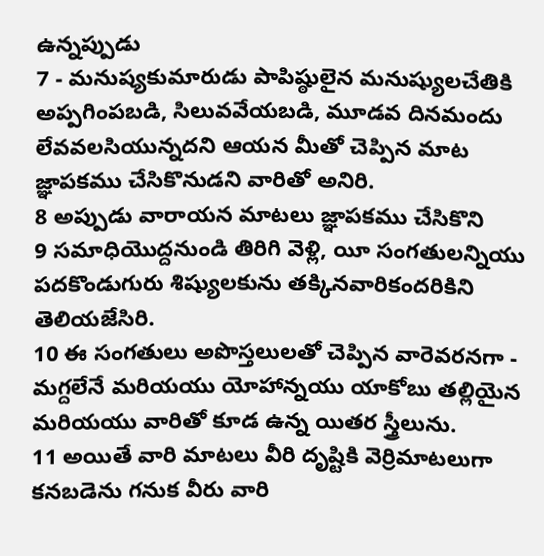ఉన్నప్పుడు
7 - మనుష్యకుమారుడు పాపిష్ఠులైన మనుష్యులచేతికి అప్పగింపబడి, సిలువవేయబడి, మూడవ దినమందు లేవవలసియున్నదని ఆయన మీతో చెప్పిన మాట జ్ఞాపకము చేసికొనుడని వారితో అనిరి.
8 అప్పుడు వారాయన మాటలు జ్ఞాపకము చేసికొని
9 సమాధియొద్దనుండి తిరిగి వెళ్లి, యీ సంగతులన్నియు పదకొండుగురు శిష్యులకును తక్కినవారికందరికిని తెలియజేసిరి.
10 ఈ సంగతులు అపొస్తలులతో చెప్పిన వారెవరనగా - మగ్దలేనే మరియయు యోహాన్నయు యాకోబు తల్లియైన మరియయు వారితో కూడ ఉన్న యితర స్త్రీలును.
11 అయితే వారి మాటలు వీరి దృష్టికి వెర్రిమాటలుగా కనబడెను గనుక వీరు వారి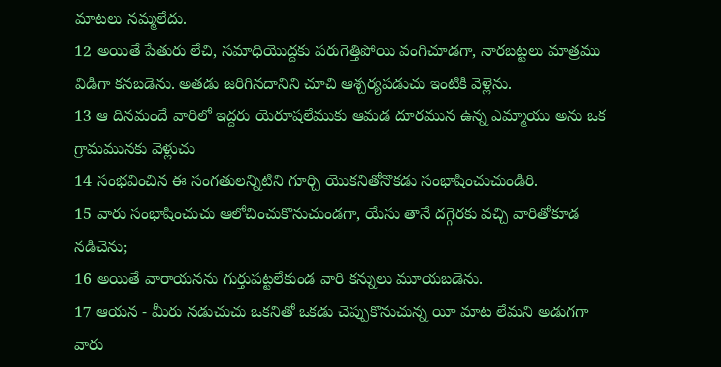మాటలు నమ్మలేదు.
12 అయితే పేతురు లేచి, సమాధియొద్దకు పరుగెత్తిపోయి వంగిచూడగా, నారబట్టలు మాత్రము విడిగా కనబడెను. అతడు జరిగినదానిని చూచి ఆశ్చర్యపడుచు ఇంటికి వెళ్లెను.
13 ఆ దినమందే వారిలో ఇద్దరు యెరూషలేముకు ఆమడ దూరమున ఉన్న ఎమ్మాయు అను ఒక గ్రామమునకు వెళ్లుచు
14 సంభవించిన ఈ సంగతులన్నిటిని గూర్చి యొకనితోనొకడు సంభాషించుచుండిరి.
15 వారు సంభాషించుచు ఆలోచించుకొనుచుండగా, యేసు తానే దగ్గెరకు వచ్చి వారితోకూడ నడిచెను;
16 అయితే వారాయనను గుర్తుపట్టలేకుండ వారి కన్నులు మూయబడెను.
17 ఆయన - మీరు నడుచుచు ఒకనితో ఒకడు చెప్పుకొనుచున్న యీ మాట లేమని అడుగగా వారు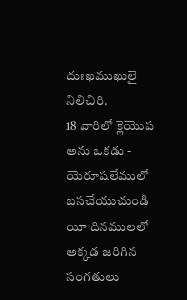దుఃఖముఖులై నిలిచిరి.
18 వారిలో క్లెయొప అను ఒకడు - యెరూషలేములో బసచేయుచుండి యీ దినములలో అక్కడ జరిగిన సంగతులు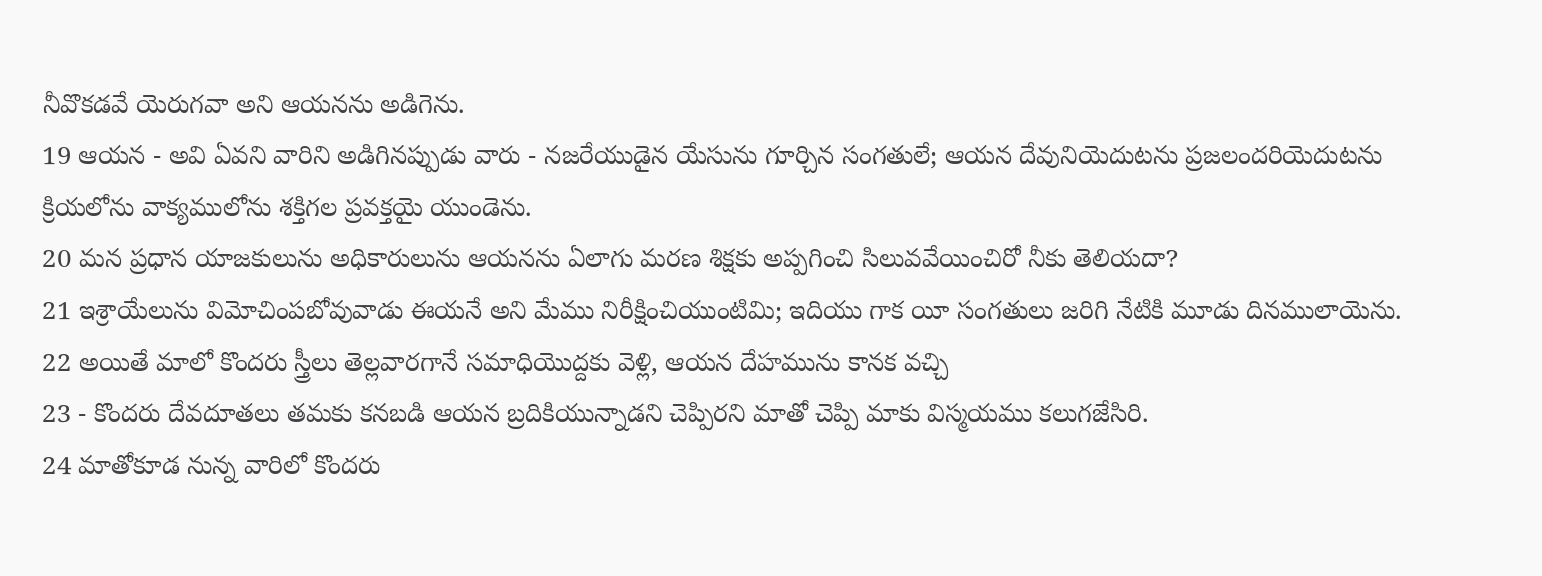నీవొకడవే యెరుగవా అని ఆయనను అడిగెను.
19 ఆయన - అవి ఏవని వారిని అడిగినప్పుడు వారు - నజరేయుడైన యేసును గూర్చిన సంగతులే; ఆయన దేవునియెదుటను ప్రజలందరియెదుటను క్రియలోను వాక్యములోను శక్తిగల ప్రవక్తయై యుండెను.
20 మన ప్రధాన యాజకులును అధికారులును ఆయనను ఏలాగు మరణ శిక్షకు అప్పగించి సిలువవేయించిరో నీకు తెలియదా?
21 ఇశ్రాయేలును విమోచింపబోవువాడు ఈయనే అని మేము నిరీక్షించియుంటిమి; ఇదియు గాక యీ సంగతులు జరిగి నేటికి మూడు దినములాయెను.
22 అయితే మాలో కొందరు స్త్రీలు తెల్లవారగానే సమాధియొద్దకు వెళ్లి, ఆయన దేహమును కానక వచ్చి
23 - కొందరు దేవదూతలు తమకు కనబడి ఆయన బ్రదికియున్నాడని చెప్పిరని మాతో చెప్పి మాకు విస్మయము కలుగజేసిరి.
24 మాతోకూడ నున్న వారిలో కొందరు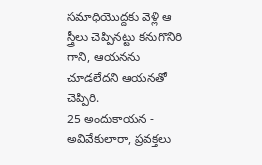సమాధియొద్దకు వెళ్లి ఆ స్త్రీలు చెప్పినట్టు కనుగొనిరి గాని, ఆయనను చూడలేదని ఆయనతో చెప్పిరి.
25 అందుకాయన - అవివేకులారా, ప్రవక్తలు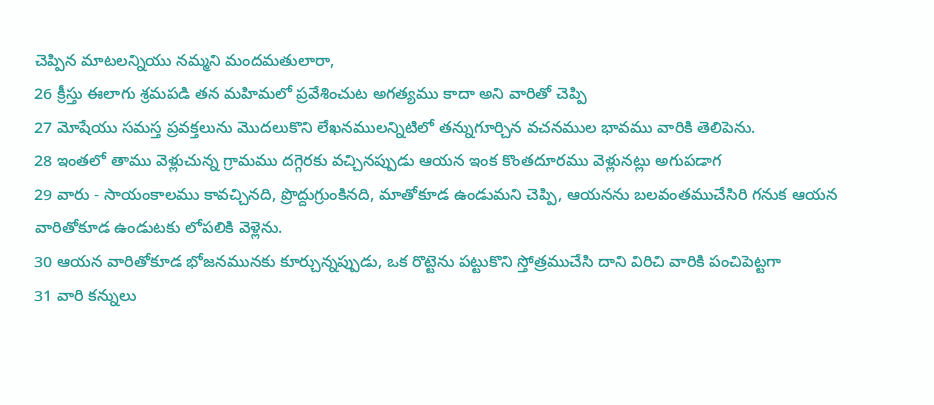చెప్పిన మాటలన్నియు నమ్మని మందమతులారా,
26 క్రీస్తు ఈలాగు శ్రమపడి తన మహిమలో ప్రవేశించుట అగత్యము కాదా అని వారితో చెప్పి
27 మోషేయు సమస్త ప్రవక్తలును మొదలుకొని లేఖనములన్నిటిలో తన్నుగూర్చిన వచనముల భావము వారికి తెలిపెను.
28 ఇంతలో తాము వెళ్లుచున్న గ్రామము దగ్గెరకు వచ్చినప్పుడు ఆయన ఇంక కొంతదూరము వెళ్లునట్లు అగుపడాగ
29 వారు - సాయంకాలము కావచ్చినది, ప్రొద్దుగ్రుంకినది, మాతోకూడ ఉండుమని చెప్పి, ఆయనను బలవంతముచేసిరి గనుక ఆయన వారితోకూడ ఉండుటకు లోపలికి వెళ్లెను.
30 ఆయన వారితోకూడ భోజనమునకు కూర్చున్నప్పుడు, ఒక రొట్టెను పట్టుకొని స్తోత్రముచేసి దాని విరిచి వారికి పంచిపెట్టగా
31 వారి కన్నులు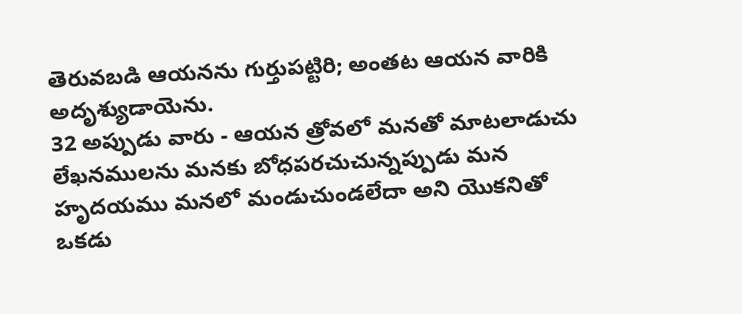తెరువబడి ఆయనను గుర్తుపట్టిరి; అంతట ఆయన వారికి అదృశ్యుడాయెను.
32 అప్పుడు వారు - ఆయన త్రోవలో మనతో మాటలాడుచు లేఖనములను మనకు బోధపరచుచున్నప్పుడు మన హృదయము మనలో మండుచుండలేదా అని యొకనితో ఒకడు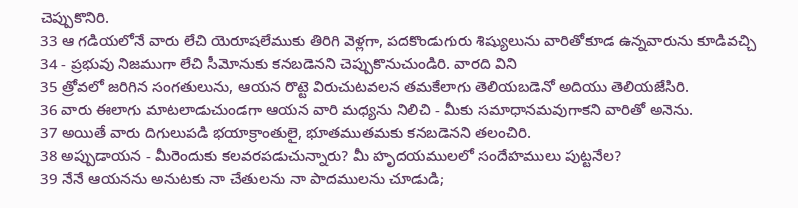చెప్పుకొనిరి.
33 ఆ గడియలోనే వారు లేచి యెరూషలేముకు తిరిగి వెళ్లగా, పదకొండుగురు శిష్యులును వారితోకూడ ఉన్నవారును కూడివచ్చి
34 - ప్రభువు నిజముగా లేచి సీమోనుకు కనబడెనని చెప్పుకొనుచుండిరి. వారది విని
35 త్రోవలో జరిగిన సంగతులును, ఆయన రొట్టె విరుచుటవలన తమకేలాగు తెలియబడెనో అదియు తెలియజేసిరి.
36 వారు ఈలాగు మాటలాడుచుండగా ఆయన వారి మధ్యను నిలిచి - మీకు సమాధానమవుగాకని వారితో అనెను.
37 అయితే వారు దిగులుపడి భయాక్రాంతులై, భూతముతమకు కనబడెనని తలంచిరి.
38 అప్పుడాయన - మీరెందుకు కలవరపడుచున్నారు? మీ హృదయములలో సందేహములు పుట్టనేల?
39 నేనే ఆయనను అనుటకు నా చేతులను నా పాదములను చూడుడి;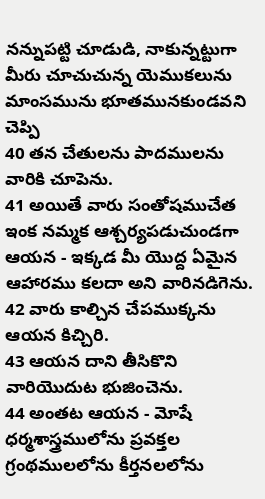నన్నుపట్టి చూడుడి, నాకున్నట్టుగా మీరు చూచుచున్న యెముకలును మాంసమును భూతమునకుండవని చెప్పి
40 తన చేతులను పాదములను వారికి చూపెను.
41 అయితే వారు సంతోషముచేత ఇంక నమ్మక ఆశ్చర్యపడుచుండగా ఆయన - ఇక్కడ మీ యొద్ద ఏమైన ఆహారము కలదా అని వారినడిగెను.
42 వారు కాల్చిన చేపముక్కను ఆయన కిచ్చిరి.
43 ఆయన దాని తీసికొని వారియొదుట భుజించెను.
44 అంతట ఆయన - మోషే ధర్మశాస్త్రములోను ప్రవక్తల గ్రంథములలోను కీర్తనలలోను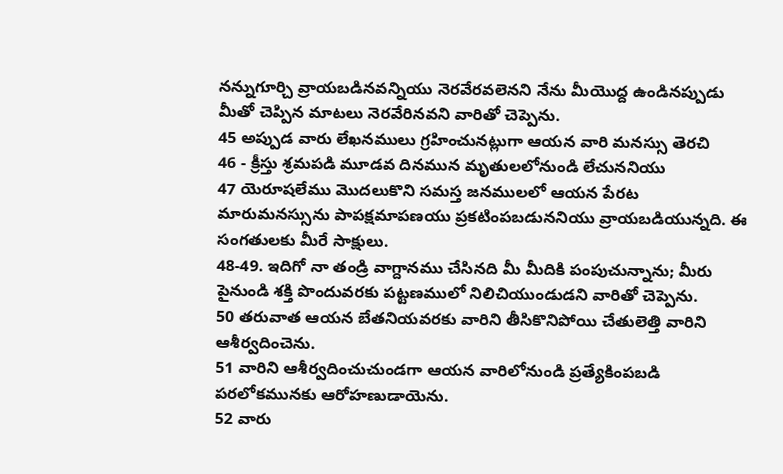నన్నుగూర్చి వ్రాయబడినవన్నియు నెరవేరవలెనని నేను మీయొద్ద ఉండినప్పుడు మీతో చెప్పిన మాటలు నెరవేరినవని వారితో చెప్పెను.
45 అప్పుడ వారు లేఖనములు గ్రహించునట్లుగా ఆయన వారి మనస్సు తెరచి
46 - క్రీస్తు శ్రమపడి మూడవ దినమున మృతులలోనుండి లేచుననియు
47 యెరూషలేము మొదలుకొని సమస్త జనములలో ఆయన పేరట మారుమనస్సును పాపక్షమాపణయు ప్రకటింపబడుననియు వ్రాయబడియున్నది. ఈ సంగతులకు మీరే సాక్షులు.
48-49. ఇదిగో నా తండ్రి వాగ్దానము చేసినది మీ మీదికి పంపుచున్నాను; మీరు పైనుండి శక్తి పొందువరకు పట్టణములో నిలిచియుండుడని వారితో చెప్పెను.
50 తరువాత ఆయన బేతనియవరకు వారిని తీసికొనిపోయి చేతులెత్తి వారిని ఆశీర్వదించెను.
51 వారిని ఆశీర్వదించుచుండగా ఆయన వారిలోనుండి ప్రత్యేకింపబడి పరలోకమునకు ఆరోహణుడాయెను.
52 వారు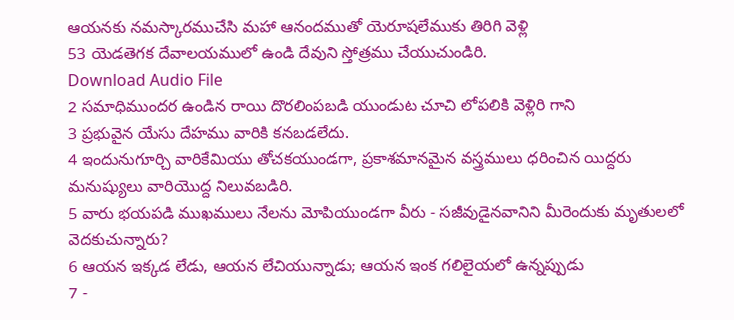ఆయనకు నమస్కారముచేసి మహా ఆనందముతో యెరూషలేముకు తిరిగి వెళ్లి
53 యెడతెగక దేవాలయములో ఉండి దేవుని స్తోత్రము చేయుచుండిరి.
Download Audio File
2 సమాధిముందర ఉండిన రాయి దొరలింపబడి యుండుట చూచి లోపలికి వెళ్లిరి గాని
3 ప్రభువైన యేసు దేహము వారికి కనబడలేదు.
4 ఇందునుగూర్చి వారికేమియు తోచకయుండగా, ప్రకాశమానమైన వస్త్రములు ధరించిన యిద్దరు మనుష్యులు వారియొద్ద నిలువబడిరి.
5 వారు భయపడి ముఖములు నేలను మోపియుండగా వీరు - సజీవుడైనవానిని మీరెందుకు మృతులలో వెదకుచున్నారు?
6 ఆయన ఇక్కడ లేడు, ఆయన లేచియున్నాడు; ఆయన ఇంక గలిలైయలో ఉన్నప్పుడు
7 -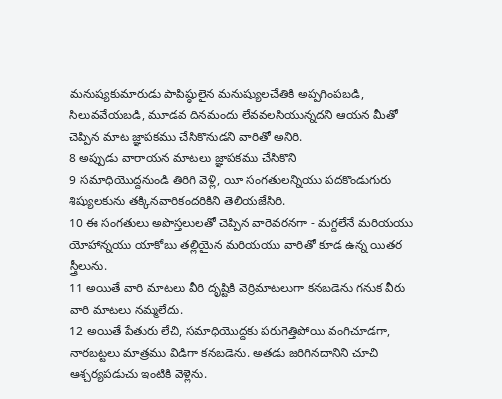మనుష్యకుమారుడు పాపిష్ఠులైన మనుష్యులచేతికి అప్పగింపబడి, సిలువవేయబడి, మూడవ దినమందు లేవవలసియున్నదని ఆయన మీతో చెప్పిన మాట జ్ఞాపకము చేసికొనుడని వారితో అనిరి.
8 అప్పుడు వారాయన మాటలు జ్ఞాపకము చేసికొని
9 సమాధియొద్దనుండి తిరిగి వెళ్లి, యీ సంగతులన్నియు పదకొండుగురు శిష్యులకును తక్కినవారికందరికిని తెలియజేసిరి.
10 ఈ సంగతులు అపొస్తలులతో చెప్పిన వారెవరనగా - మగ్దలేనే మరియయు యోహాన్నయు యాకోబు తల్లియైన మరియయు వారితో కూడ ఉన్న యితర స్త్రీలును.
11 అయితే వారి మాటలు వీరి దృష్టికి వెర్రిమాటలుగా కనబడెను గనుక వీరు వారి మాటలు నమ్మలేదు.
12 అయితే పేతురు లేచి, సమాధియొద్దకు పరుగెత్తిపోయి వంగిచూడగా, నారబట్టలు మాత్రము విడిగా కనబడెను. అతడు జరిగినదానిని చూచి ఆశ్చర్యపడుచు ఇంటికి వెళ్లెను.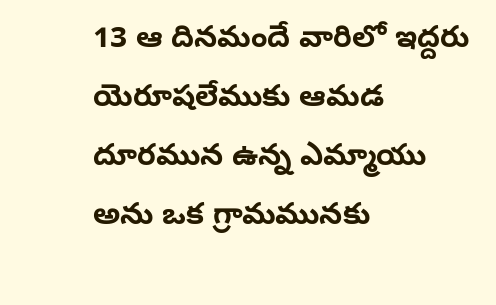13 ఆ దినమందే వారిలో ఇద్దరు యెరూషలేముకు ఆమడ దూరమున ఉన్న ఎమ్మాయు అను ఒక గ్రామమునకు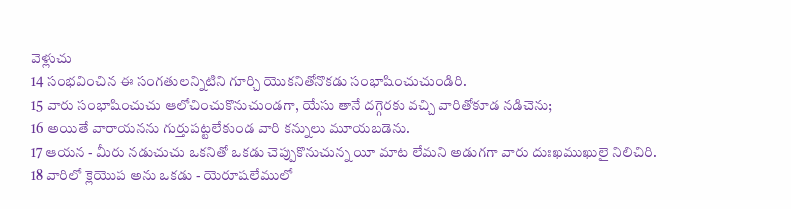వెళ్లుచు
14 సంభవించిన ఈ సంగతులన్నిటిని గూర్చి యొకనితోనొకడు సంభాషించుచుండిరి.
15 వారు సంభాషించుచు ఆలోచించుకొనుచుండగా, యేసు తానే దగ్గెరకు వచ్చి వారితోకూడ నడిచెను;
16 అయితే వారాయనను గుర్తుపట్టలేకుండ వారి కన్నులు మూయబడెను.
17 ఆయన - మీరు నడుచుచు ఒకనితో ఒకడు చెప్పుకొనుచున్న యీ మాట లేమని అడుగగా వారు దుఃఖముఖులై నిలిచిరి.
18 వారిలో క్లెయొప అను ఒకడు - యెరూషలేములో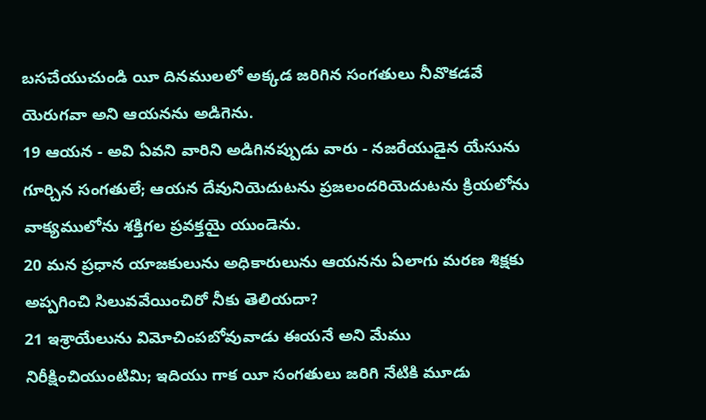బసచేయుచుండి యీ దినములలో అక్కడ జరిగిన సంగతులు నీవొకడవే యెరుగవా అని ఆయనను అడిగెను.
19 ఆయన - అవి ఏవని వారిని అడిగినప్పుడు వారు - నజరేయుడైన యేసును గూర్చిన సంగతులే; ఆయన దేవునియెదుటను ప్రజలందరియెదుటను క్రియలోను వాక్యములోను శక్తిగల ప్రవక్తయై యుండెను.
20 మన ప్రధాన యాజకులును అధికారులును ఆయనను ఏలాగు మరణ శిక్షకు అప్పగించి సిలువవేయించిరో నీకు తెలియదా?
21 ఇశ్రాయేలును విమోచింపబోవువాడు ఈయనే అని మేము నిరీక్షించియుంటిమి; ఇదియు గాక యీ సంగతులు జరిగి నేటికి మూడు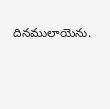దినములాయెను.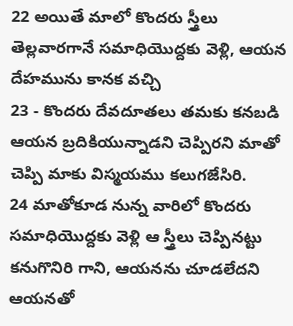22 అయితే మాలో కొందరు స్త్రీలు తెల్లవారగానే సమాధియొద్దకు వెళ్లి, ఆయన దేహమును కానక వచ్చి
23 - కొందరు దేవదూతలు తమకు కనబడి ఆయన బ్రదికియున్నాడని చెప్పిరని మాతో చెప్పి మాకు విస్మయము కలుగజేసిరి.
24 మాతోకూడ నున్న వారిలో కొందరు సమాధియొద్దకు వెళ్లి ఆ స్త్రీలు చెప్పినట్టు కనుగొనిరి గాని, ఆయనను చూడలేదని ఆయనతో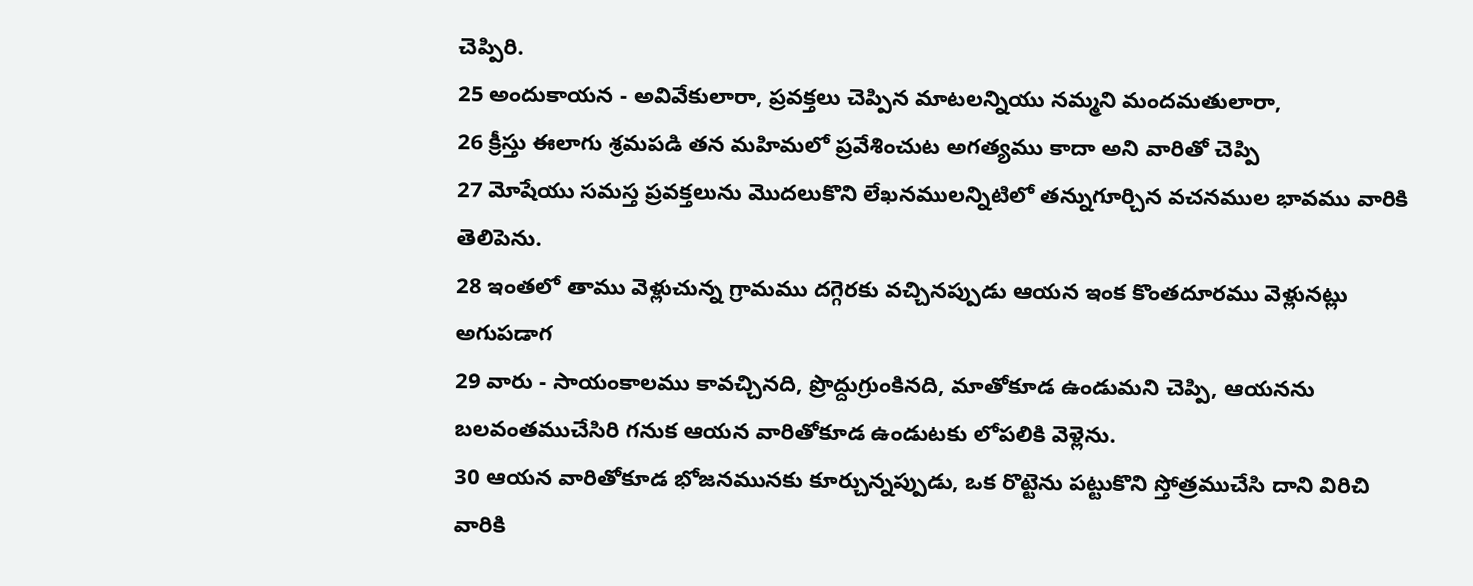చెప్పిరి.
25 అందుకాయన - అవివేకులారా, ప్రవక్తలు చెప్పిన మాటలన్నియు నమ్మని మందమతులారా,
26 క్రీస్తు ఈలాగు శ్రమపడి తన మహిమలో ప్రవేశించుట అగత్యము కాదా అని వారితో చెప్పి
27 మోషేయు సమస్త ప్రవక్తలును మొదలుకొని లేఖనములన్నిటిలో తన్నుగూర్చిన వచనముల భావము వారికి తెలిపెను.
28 ఇంతలో తాము వెళ్లుచున్న గ్రామము దగ్గెరకు వచ్చినప్పుడు ఆయన ఇంక కొంతదూరము వెళ్లునట్లు అగుపడాగ
29 వారు - సాయంకాలము కావచ్చినది, ప్రొద్దుగ్రుంకినది, మాతోకూడ ఉండుమని చెప్పి, ఆయనను బలవంతముచేసిరి గనుక ఆయన వారితోకూడ ఉండుటకు లోపలికి వెళ్లెను.
30 ఆయన వారితోకూడ భోజనమునకు కూర్చున్నప్పుడు, ఒక రొట్టెను పట్టుకొని స్తోత్రముచేసి దాని విరిచి వారికి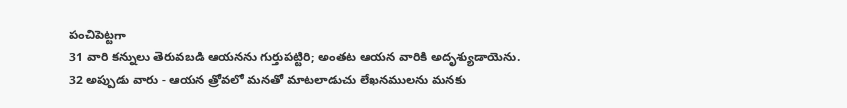పంచిపెట్టగా
31 వారి కన్నులు తెరువబడి ఆయనను గుర్తుపట్టిరి; అంతట ఆయన వారికి అదృశ్యుడాయెను.
32 అప్పుడు వారు - ఆయన త్రోవలో మనతో మాటలాడుచు లేఖనములను మనకు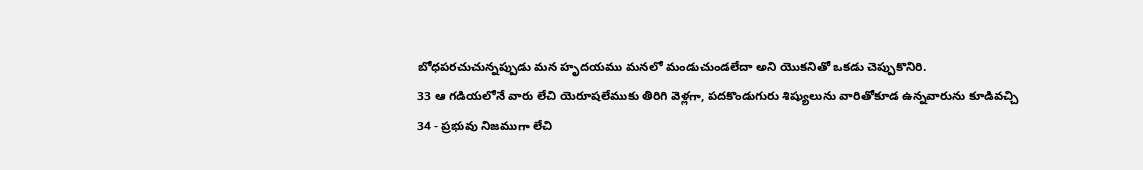బోధపరచుచున్నప్పుడు మన హృదయము మనలో మండుచుండలేదా అని యొకనితో ఒకడు చెప్పుకొనిరి.
33 ఆ గడియలోనే వారు లేచి యెరూషలేముకు తిరిగి వెళ్లగా, పదకొండుగురు శిష్యులును వారితోకూడ ఉన్నవారును కూడివచ్చి
34 - ప్రభువు నిజముగా లేచి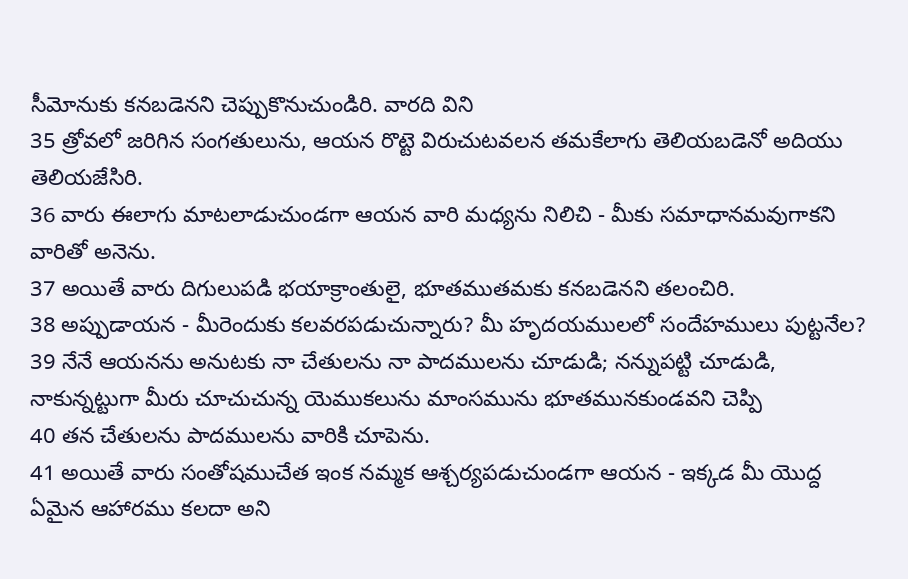సీమోనుకు కనబడెనని చెప్పుకొనుచుండిరి. వారది విని
35 త్రోవలో జరిగిన సంగతులును, ఆయన రొట్టె విరుచుటవలన తమకేలాగు తెలియబడెనో అదియు తెలియజేసిరి.
36 వారు ఈలాగు మాటలాడుచుండగా ఆయన వారి మధ్యను నిలిచి - మీకు సమాధానమవుగాకని వారితో అనెను.
37 అయితే వారు దిగులుపడి భయాక్రాంతులై, భూతముతమకు కనబడెనని తలంచిరి.
38 అప్పుడాయన - మీరెందుకు కలవరపడుచున్నారు? మీ హృదయములలో సందేహములు పుట్టనేల?
39 నేనే ఆయనను అనుటకు నా చేతులను నా పాదములను చూడుడి; నన్నుపట్టి చూడుడి, నాకున్నట్టుగా మీరు చూచుచున్న యెముకలును మాంసమును భూతమునకుండవని చెప్పి
40 తన చేతులను పాదములను వారికి చూపెను.
41 అయితే వారు సంతోషముచేత ఇంక నమ్మక ఆశ్చర్యపడుచుండగా ఆయన - ఇక్కడ మీ యొద్ద ఏమైన ఆహారము కలదా అని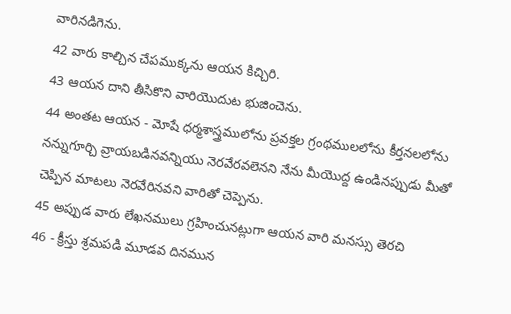వారినడిగెను.
42 వారు కాల్చిన చేపముక్కను ఆయన కిచ్చిరి.
43 ఆయన దాని తీసికొని వారియొదుట భుజించెను.
44 అంతట ఆయన - మోషే ధర్మశాస్త్రములోను ప్రవక్తల గ్రంథములలోను కీర్తనలలోను నన్నుగూర్చి వ్రాయబడినవన్నియు నెరవేరవలెనని నేను మీయొద్ద ఉండినప్పుడు మీతో చెప్పిన మాటలు నెరవేరినవని వారితో చెప్పెను.
45 అప్పుడ వారు లేఖనములు గ్రహించునట్లుగా ఆయన వారి మనస్సు తెరచి
46 - క్రీస్తు శ్రమపడి మూడవ దినమున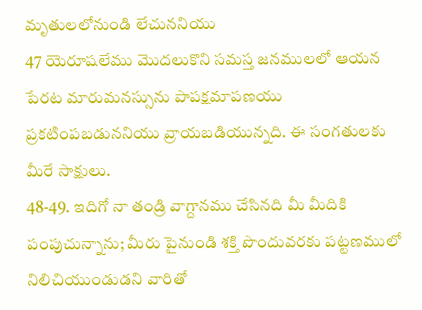మృతులలోనుండి లేచుననియు
47 యెరూషలేము మొదలుకొని సమస్త జనములలో ఆయన పేరట మారుమనస్సును పాపక్షమాపణయు ప్రకటింపబడుననియు వ్రాయబడియున్నది. ఈ సంగతులకు మీరే సాక్షులు.
48-49. ఇదిగో నా తండ్రి వాగ్దానము చేసినది మీ మీదికి పంపుచున్నాను; మీరు పైనుండి శక్తి పొందువరకు పట్టణములో నిలిచియుండుడని వారితో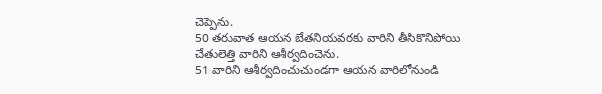చెప్పెను.
50 తరువాత ఆయన బేతనియవరకు వారిని తీసికొనిపోయి చేతులెత్తి వారిని ఆశీర్వదించెను.
51 వారిని ఆశీర్వదించుచుండగా ఆయన వారిలోనుండి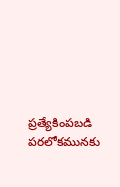ప్రత్యేకింపబడి పరలోకమునకు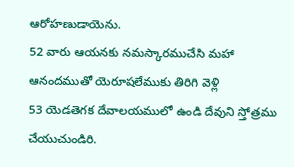ఆరోహణుడాయెను.
52 వారు ఆయనకు నమస్కారముచేసి మహా ఆనందముతో యెరూషలేముకు తిరిగి వెళ్లి
53 యెడతెగక దేవాలయములో ఉండి దేవుని స్తోత్రము చేయుచుండిరి.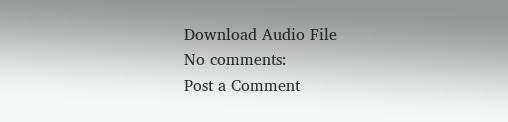Download Audio File
No comments:
Post a Comment